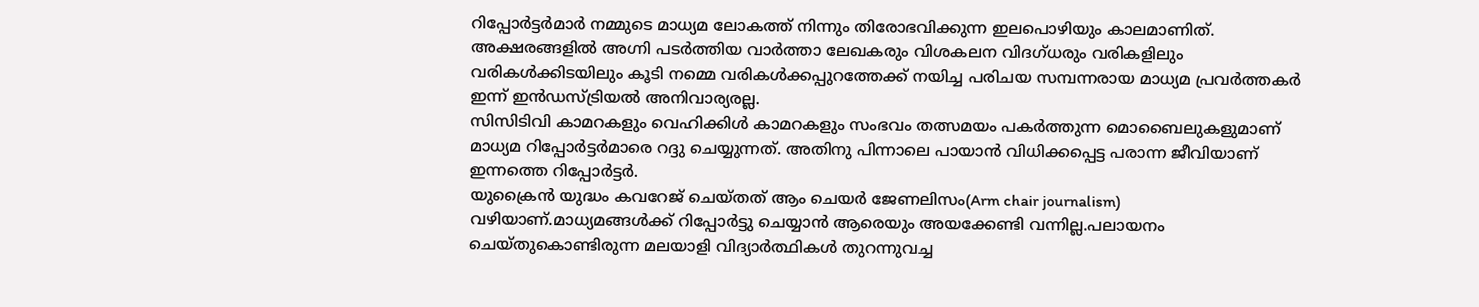റിപ്പോർട്ടർമാർ നമ്മുടെ മാധ്യമ ലോകത്ത് നിന്നും തിരോഭവിക്കുന്ന ഇലപൊഴിയും കാലമാണിത്. അക്ഷരങ്ങളിൽ അഗ്നി പടർത്തിയ വാർത്താ ലേഖകരും വിശകലന വിദഗ്ധരും വരികളിലും വരികൾക്കിടയിലും കൂടി നമ്മെ വരികൾക്കപ്പുറത്തേക്ക് നയിച്ച പരിചയ സമ്പന്നരായ മാധ്യമ പ്രവർത്തകർ ഇന്ന് ഇൻഡസ്ട്രിയൽ അനിവാര്യരല്ല.
സിസിടിവി കാമറകളും വെഹിക്കിൾ കാമറകളും സംഭവം തത്സമയം പകർത്തുന്ന മൊബൈലുകളുമാണ് മാധ്യമ റിപ്പോർട്ടർമാരെ റദ്ദു ചെയ്യുന്നത്. അതിനു പിന്നാലെ പായാൻ വിധിക്കപ്പെട്ട പരാന്ന ജീവിയാണ് ഇന്നത്തെ റിപ്പോർട്ടർ.
യുക്രൈൻ യുദ്ധം കവറേജ് ചെയ്തത് ആം ചെയർ ജേണലിസം(Arm chair journalism) വഴിയാണ്.മാധ്യമങ്ങൾക്ക് റിപ്പോർട്ടു ചെയ്യാൻ ആരെയും അയക്കേണ്ടി വന്നില്ല.പലായനം ചെയ്തുകൊണ്ടിരുന്ന മലയാളി വിദ്യാർത്ഥികൾ തുറന്നുവച്ച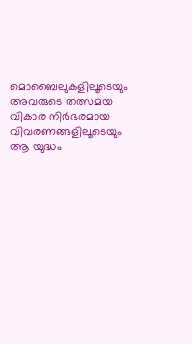മൊബൈലുകളിലൂടെയും അവരുടെ തത്സമയ വികാര നിർഭരമായ വിവരണങ്ങളിലൂടെയും ആ യുദ്ധം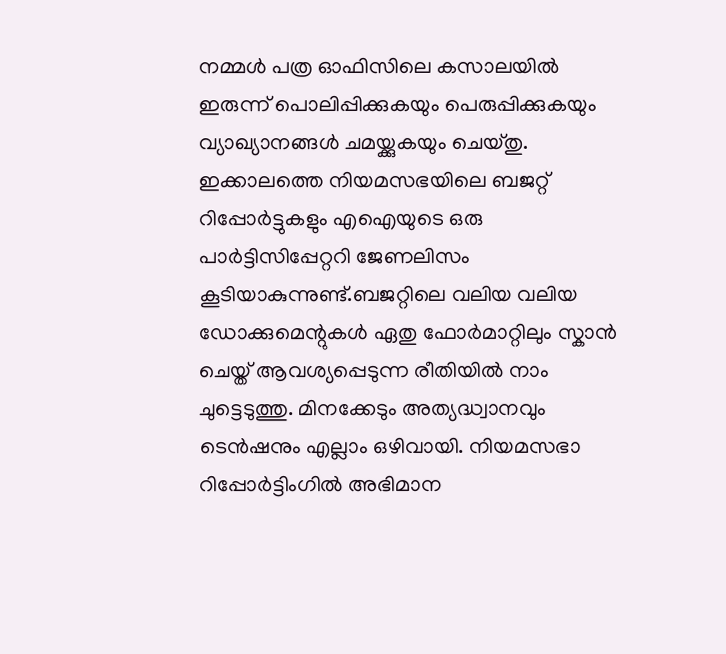നമ്മൾ പത്ര ഓഫിസിലെ കസാലയിൽ ഇരുന്ന് പൊലിപ്പിക്കുകയും പെരുപ്പിക്കുകയും വ്യാഖ്യാനങ്ങൾ ചമയ്ക്കുകയും ചെയ്തു.
ഇക്കാലത്തെ നിയമസഭയിലെ ബജറ്റ് റിപ്പോർട്ടുകളും എഐയുടെ ഒരു പാർട്ടിസിപ്പേറ്ററി ജേണലിസം കൂടിയാകുന്നുണ്ട്.ബജറ്റിലെ വലിയ വലിയ ഡോക്കുമെന്റുകൾ ഏതു ഫോർമാറ്റിലും സ്കാൻ ചെയ്ത് ആവശ്യപ്പെടുന്ന രീതിയിൽ നാം ചുട്ടെടുത്തു. മിനക്കേടും അത്യദ്ധ്വാനവും ടെൻഷനും എല്ലാം ഒഴിവായി. നിയമസഭാ റിപ്പോർട്ടിംഗിൽ അഭിമാന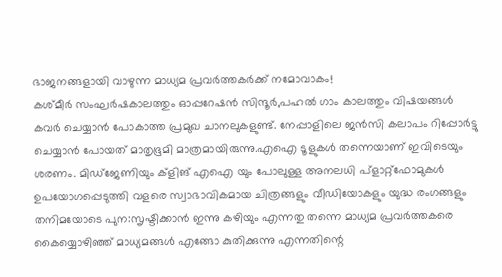ഭാജനങ്ങളായി വാഴുന്ന മാധ്യമ പ്രവർത്തകർക്ക് നമോവാകം!
കശ്മീർ സംഘർഷകാലത്തും ഓപ്പറേഷൻ സിന്ദൂർ,പഹൽ ഗാം കാലത്തും വിഷയങ്ങൾ കവർ ചെയ്യാൻ പോകാത്ത പ്രമുഖ ചാനലുകളുണ്ട്. നേപ്പാളിലെ ജൻസി കലാപം റിപ്പോർട്ടു ചെയ്യാൻ പോയത് മാതൃഭൂമി മാത്രമായിരുന്നു.എഐ ടൂളുകൾ തന്നെയാണ് ഇവിടെയും ശരണം. മിഡ്ജേണിയും ക്ളിങ് എഐ യും പോലുള്ള അനലധി പ്ളാറ്റ്ഫോമുകൾ ഉപയോഗപ്പെടുത്തി വളരെ സ്വാഭാവികമായ ചിത്രങ്ങളും വീഡിയോകളും യുദ്ധ രംഗങ്ങളും തനിമയോടെ പുന:സൃഷ്ടിക്കാൻ ഇന്നു കഴിയും എന്നതു തന്നെ മാധ്യമ പ്രവർത്തകരെ കൈയ്യൊഴിഞ്ഞ് മാധ്യമങ്ങൾ എങ്ങോ കുതിക്കുന്നു എന്നതിന്റെ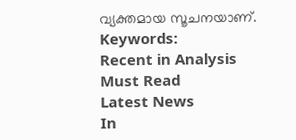വ്യക്തമായ സൂചനയാണ്.
Keywords:
Recent in Analysis
Must Read
Latest News
In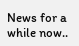News for a while now..